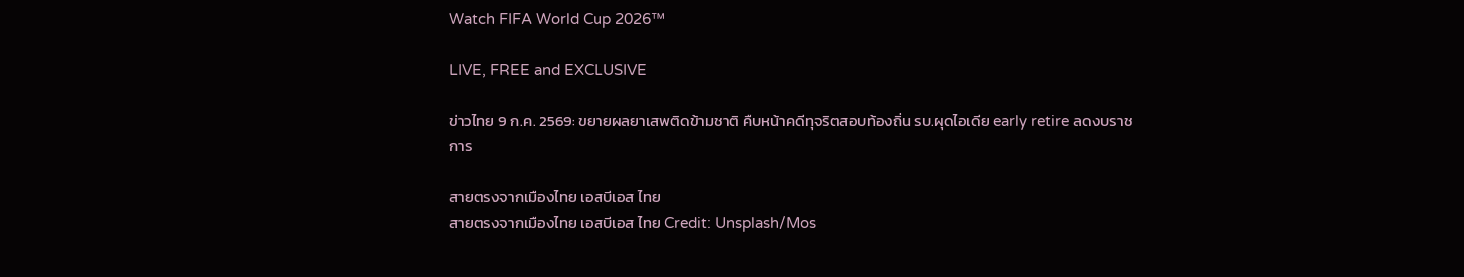Watch FIFA World Cup 2026™

LIVE, FREE and EXCLUSIVE

ข่าวไทย 9 ก.ค. 2569: ขยายผลยาเสพติดข้ามชาติ คืบหน้าคดีทุจริตสอบท้องถิ่น รบ.ผุดไอเดีย early retire ลดงบราชการ

สายตรงจากเมืองไทย เอสบีเอส ไทย
สายตรงจากเมืองไทย เอสบีเอส ไทย Credit: Unsplash/Mos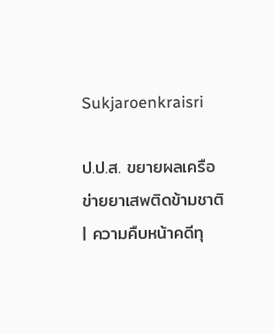Sukjaroenkraisri

ป.ป.ส. ขยายผลเครือข่ายยาเสพติดข้ามชาติ | ความคืบหน้าคดีทุ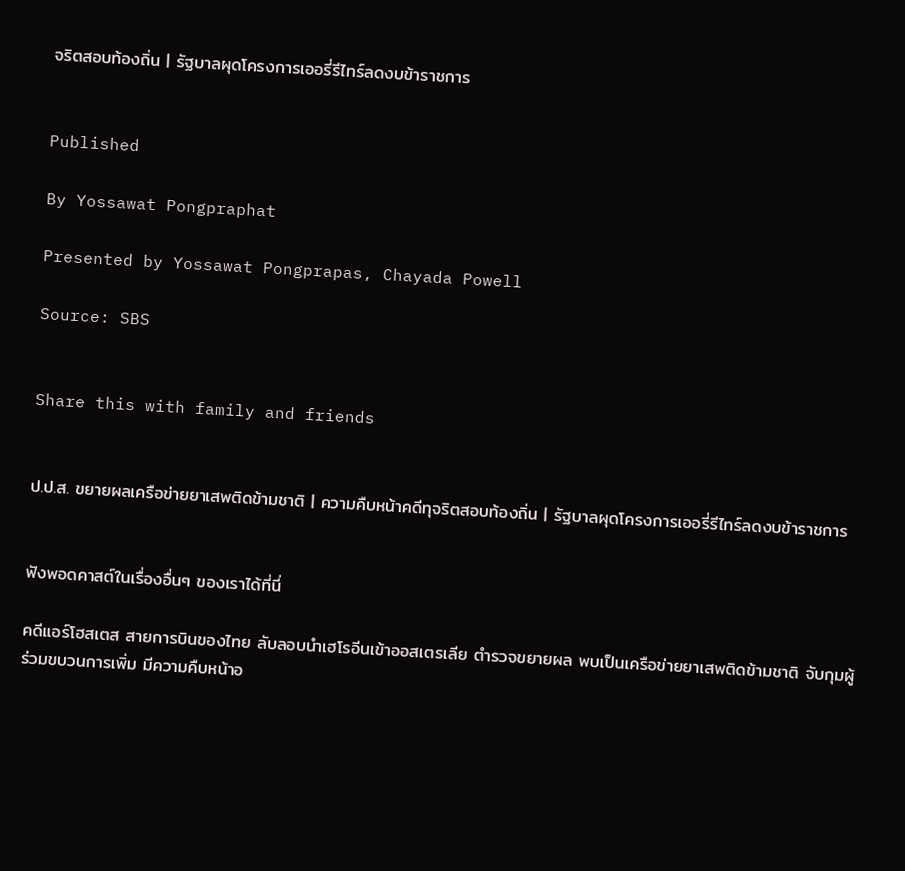จริตสอบท้องถิ่น | รัฐบาลผุดโครงการเออรี่รีไทร์ลดงบข้าราชการ


Published

By Yossawat Pongpraphat

Presented by Yossawat Pongprapas, Chayada Powell

Source: SBS


Share this with family and friends


ป.ป.ส. ขยายผลเครือข่ายยาเสพติดข้ามชาติ | ความคืบหน้าคดีทุจริตสอบท้องถิ่น | รัฐบาลผุดโครงการเออรี่รีไทร์ลดงบข้าราชการ


ฟังพอดคาสต์ในเรื่องอื่นๆ ของเราได้ที่นี่

คดีแอร์โฮสเตส สายการบินของไทย ลับลอบนำเฮโรอีนเข้าออสเตรเลีย ตำรวจขยายผล พบเป็นเครือข่ายยาเสพติดข้ามชาติ จับกุมผู้ร่วมขบวนการเพิ่ม มีความคืบหน้าอ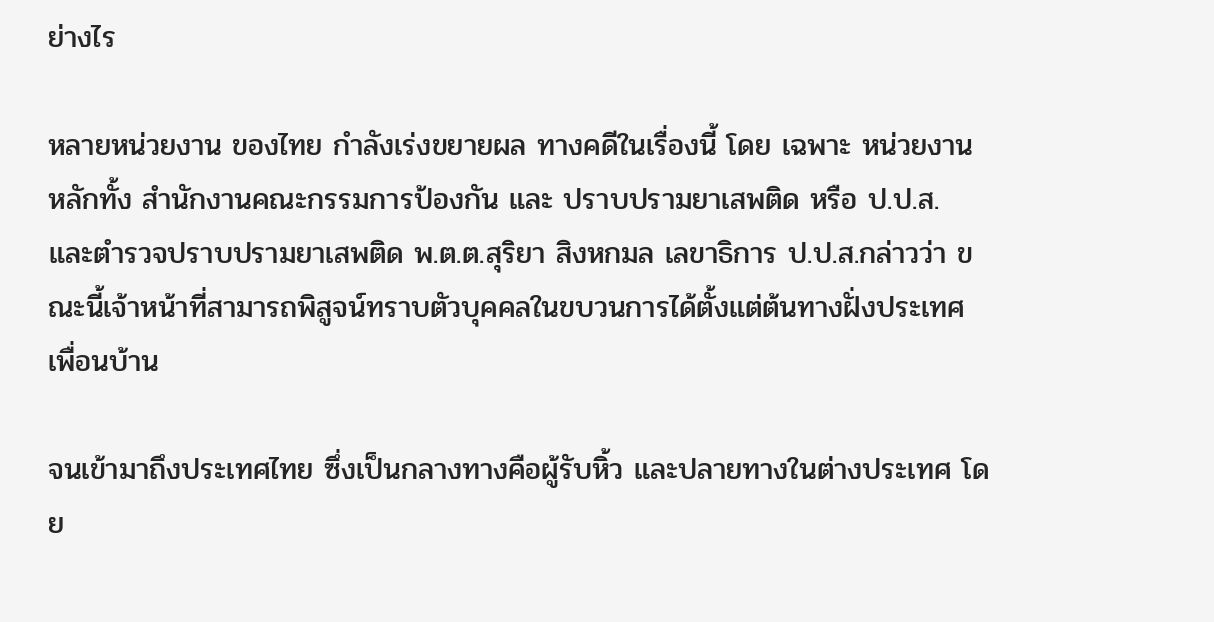ย่างไร

หลายหน่วยงาน ของไทย กำลังเร่งขยายผล ทางคดีในเรื่องนี้ โดย เฉพาะ หน่วยงานหลักทั้ง สำนักงานคณะกรรมการป้องกัน และ ปราบปรามยาเสพติด หรือ ป.ป.ส. และตำรวจปราบปรามยาเสพติด พ.ต.ต.สุริยา สิงหกมล เลขาธิการ ป.ป.ส.กล่าวว่า ขณะนี้เจ้าหน้าที่สามารถพิสูจน์ทราบตัวบุคคลในขบวนการได้ตั้งแต่ต้นทางฝั่งประเทศเพื่อนบ้าน

จนเข้ามาถึงประเทศไทย ซึ่งเป็นกลางทางคือผู้รับหิ้ว และปลายทางในต่างประเทศ โดย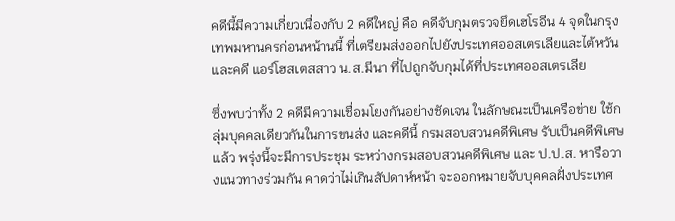คดีนี้มีความเกี่ยวเนื่องกับ 2 คดีใหญ่ คือ คดีจับกุมตรวจยึดเฮโรอีน 4 จุดในกรุงเทพมหานครก่อนหน้านนี้ ที่เตรียมส่งออกไปยังประเทศออสเตรเลียและไต้หวัน และคดี แอร์โฮสเตสสาว น.ส.มีนา ที่ไปถูกจับกุมได้ที่ประเทศออสเตรเลีย

ซึ่งพบว่าทั้ง 2 คดีมีความเชื่อมโยงกันอย่างชัดเจน ในลักษณะเป็นเครือข่าย ใช้กลุ่มบุคคลเดียวกันในการขนส่ง และคดีนี้ กรมสอบสวนคดีพิเศษ รับเป็นคดีพิเศษแล้ว พรุ่งนี้จะมีการประชุม ระหว่างกรมสอบสวนคดีพิเศษ และ ป.ป.ส. หารือวางแนวทางร่วมกัน คาดว่าไม่เกินสัปดาห์หน้า จะออกหมายจับบุคคลฝั่งประเทศ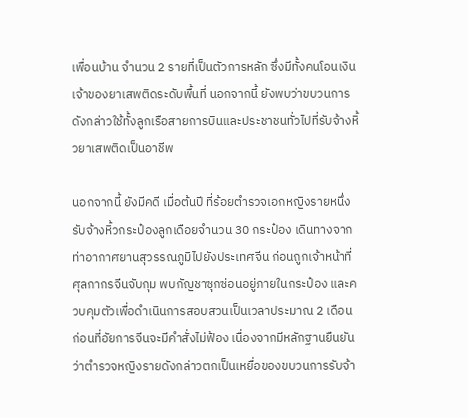เพื่อนบ้าน จำนวน 2 รายที่เป็นตัวการหลัก ซึ่งมีทั้งคนโอนเงิน เจ้าของยาเสพติดระดับพื้นที่ นอกจากนี้ ยังพบว่าขบวนการดังกล่าวใช้ทั้งลูกเรือสายการบินและประชาชนทั่วไปที่รับจ้างหิ้วยาเสพติดเป็นอาชีพ

นอกจากนี้ ยังมีคดี เมื่อต้นปี ที่ร้อยตำรวจเอกหญิงรายหนึ่ง รับจ้างหิ้วกระป๋องลูกเดือยจำนวน 30 กระป๋อง เดินทางจากท่าอากาศยานสุวรรณภูมิไปยังประเทศจีน ก่อนถูกเจ้าหน้าที่ศุลกากรจีนจับกุม พบกัญชาซุกซ่อนอยู่ภายในกระป๋อง และควบคุมตัวเพื่อดำเนินการสอบสวนเป็นเวลาประมาณ 2 เดือน ก่อนที่อัยการจีนจะมีคำสั่งไม่ฟ้อง เนื่องจากมีหลักฐานยืนยันว่าตำรวจหญิงรายดังกล่าวตกเป็นเหยื่อของขบวนการรับจ้า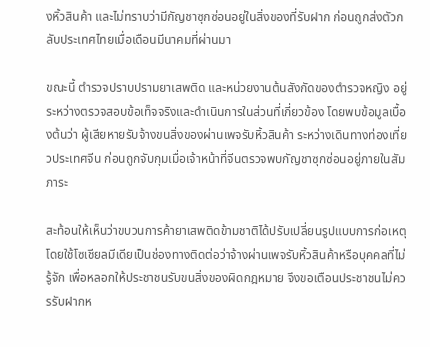งหิ้วสินค้า และไม่ทราบว่ามีกัญชาซุกซ่อนอยู่ในสิ่งของที่รับฝาก ก่อนถูกส่งตัวกลับประเทศไทยเมื่อเดือนมีนาคมที่ผ่านมา

ขณะนี้ ตำรวจปราบปรามยาเสพติด และหน่วยงานต้นสังกัดของตำรวจหญิง อยู่ระหว่างตรวจสอบข้อเท็จจริงและดำเนินการในส่วนที่เกี่ยวข้อง โดยพบข้อมูลเบื้องต้นว่า ผู้เสียหายรับจ้างขนสิ่งของผ่านเพจรับหิ้วสินค้า ระหว่างเดินทางท่องเที่ยวประเทศจีน ก่อนถูกจับกุมเมื่อเจ้าหน้าที่จีนตรวจพบกัญชาซุกซ่อนอยู่ภายในสัมภาระ

สะท้อนให้เห็นว่าขบวนการค้ายาเสพติดข้ามชาติได้ปรับเปลี่ยนรูปแบบการก่อเหตุ โดยใช้โซเชียลมีเดียเป็นช่องทางติดต่อว่าจ้างผ่านเพจรับหิ้วสินค้าหรือบุคคลที่ไม่รู้จัก เพื่อหลอกให้ประชาชนรับขนสิ่งของผิดกฎหมาย จึงขอเตือนประชาชนไม่ควรรับฝากห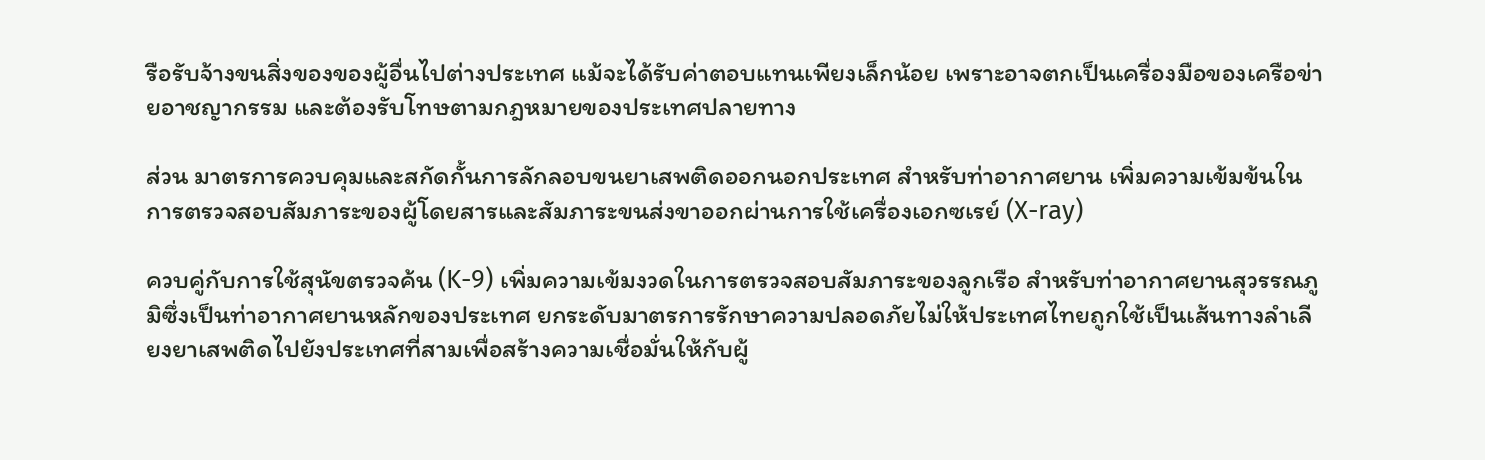รือรับจ้างขนสิ่งของของผู้อื่นไปต่างประเทศ แม้จะได้รับค่าตอบแทนเพียงเล็กน้อย เพราะอาจตกเป็นเครื่องมือของเครือข่ายอาชญากรรม และต้องรับโทษตามกฎหมายของประเทศปลายทาง

ส่วน มาตรการควบคุมและสกัดกั้นการลักลอบขนยาเสพติดออกนอกประเทศ สำหรับท่าอากาศยาน เพิ่มความเข้มข้นในการตรวจสอบสัมภาระของผู้โดยสารและสัมภาระขนส่งขาออกผ่านการใช้เครื่องเอกซเรย์ (X-ray)

ควบคู่กับการใช้สุนัขตรวจค้น (K-9) เพิ่มความเข้มงวดในการตรวจสอบสัมภาระของลูกเรือ สำหรับท่าอากาศยานสุวรรณภูมิซึ่งเป็นท่าอากาศยานหลักของประเทศ ยกระดับมาตรการรักษาความปลอดภัยไม่ให้ประเทศไทยถูกใช้เป็นเส้นทางลำเลียงยาเสพติดไปยังประเทศที่สามเพื่อสร้างความเชื่อมั่นให้กับผู้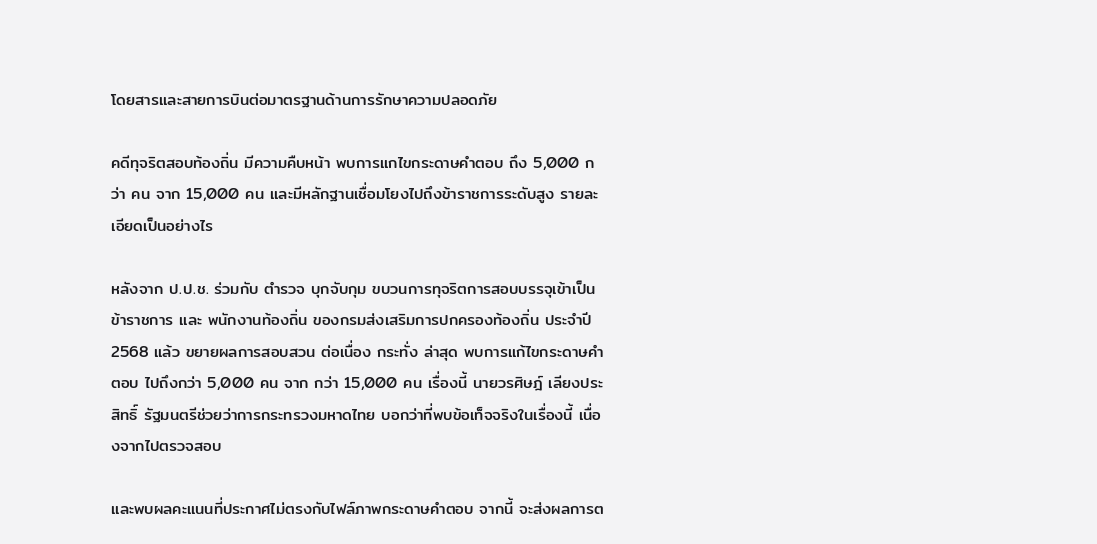โดยสารและสายการบินต่อมาตรฐานด้านการรักษาความปลอดภัย

คดีทุจริตสอบท้องถิ่น มีความคืบหน้า พบการแกไขกระดาษคำตอบ ถึง 5,000 กว่า คน จาก 15,000 คน และมีหลักฐานเชื่อมโยงไปถึงข้าราชการระดับสูง รายละเอียดเป็นอย่างไร

หลังจาก ป.ป.ช. ร่วมกับ ตำรวจ บุกจับกุม ขบวนการทุจริตการสอบบรรจุเข้าเป็นข้าราชการ และ พนักงานท้องถิ่น ของกรมส่งเสริมการปกครองท้องถิ่น ประจำปี 2568 แล้ว ขยายผลการสอบสวน ต่อเนื่อง กระทั่ง ล่าสุด พบการแก้ไขกระดาษคำตอบ ไปถึงกว่า 5,000 คน จาก กว่า 15,000 คน เรื่องนี้ นายวรศิษฎ์ เลียงประสิทธิ์ รัฐมนตรีช่วยว่าการกระทรวงมหาดไทย บอกว่าที่พบข้อเท็จจริงในเรื่องนี้ เนื่องจากไปตรวจสอบ

และพบผลคะแนนที่ประกาศไม่ตรงกับไฟล์ภาพกระดาษคำตอบ จากนี้ จะส่งผลการต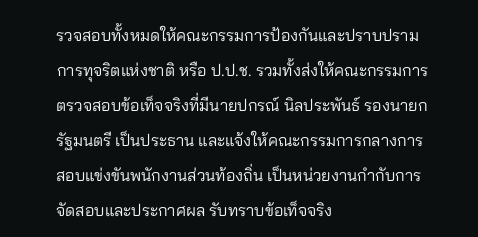รวจสอบทั้งหมดให้คณะกรรมการป้องกันและปราบปรามการทุจริตแห่งชาติ หรือ ป.ป.ช. รวมทั้งส่งให้คณะกรรมการตรวจสอบข้อเท็จจริงที่มีนายปกรณ์ นิลประพันธ์ รองนายกรัฐมนตรี เป็นประธาน และแจ้งให้คณะกรรมการกลางการสอบแข่งขันพนักงานส่วนท้องถิ่น เป็นหน่วยงานกำกับการจัดสอบและประกาศผล รับทราบข้อเท็จจริง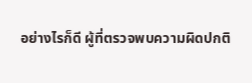อย่างไรก็ดี ผู้ที่ตรวจพบความผิดปกติ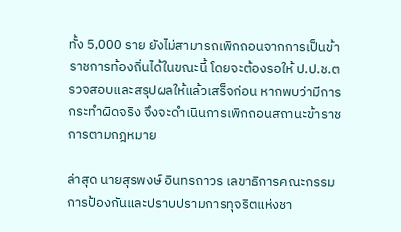ทั้ง 5,000 ราย ยังไม่สามารถเพิกถอนจากการเป็นข้าราชการท้องถิ่นได้ในขณะนี้ โดยจะต้องรอให้ ป.ป.ช.ตรวจสอบและสรุปผลให้แล้วเสร็จก่อน หากพบว่ามีการกระทำผิดจริง จึงจะดำเนินการเพิกถอนสถานะข้าราชการตามกฎหมาย

ล่าสุด นายสุรพงษ์ อินทรถาวร เลขาธิการคณะกรรมการป้องกันและปราบปรามการทุจริตแห่งชา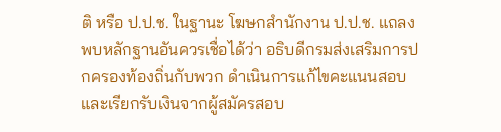ติ หรือ ป.ป.ช. ในฐานะ โฆษกสำนักงาน ป.ป.ช. แถลง พบหลักฐานอันควรเชื่อได้ว่า อธิบดีกรมส่งเสริมการปกครองท้องถิ่นกับพวก ดำเนินการแก้ไขคะแนนสอบและเรียกรับเงินจากผู้สมัครสอบ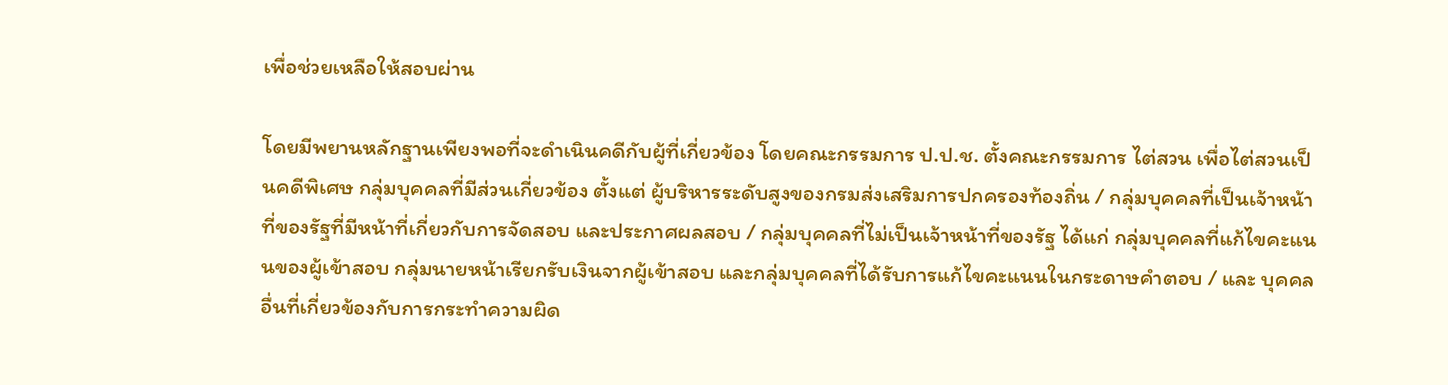เพื่อช่วยเหลือให้สอบผ่าน

โดยมีพยานหลักฐานเพียงพอที่จะดำเนินคดีกับผู้ที่เกี่ยวข้อง โดยคณะกรรมการ ป.ป.ช. ตั้งคณะกรรมการ ไต่สวน เพื่อไต่สวนเป็นคดีพิเศษ กลุ่มบุคคลที่มีส่วนเกี่ยวข้อง ตั้งแต่ ผู้บริหารระดับสูงของกรมส่งเสริมการปกครองท้องถิ่น / กลุ่มบุคคลที่เป็นเจ้าหน้าที่ของรัฐที่มีหน้าที่เกี่ยวกับการจัดสอบ และประกาศผลสอบ / กลุ่มบุคคลที่ไม่เป็นเจ้าหน้าที่ของรัฐ ได้แก่ กลุ่มบุคคลที่แก้ไขคะแนนของผู้เข้าสอบ กลุ่มนายหน้าเรียกรับเงินจากผู้เข้าสอบ และกลุ่มบุคคลที่ได้รับการแก้ไขคะแนนในกระดาษคำตอบ / และ บุคคลอื่นที่เกี่ยวข้องกับการกระทำความผิด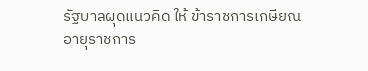รัฐบาลผุดแนวคิด ให้ ข้าราชการเกษียณอายุราชการ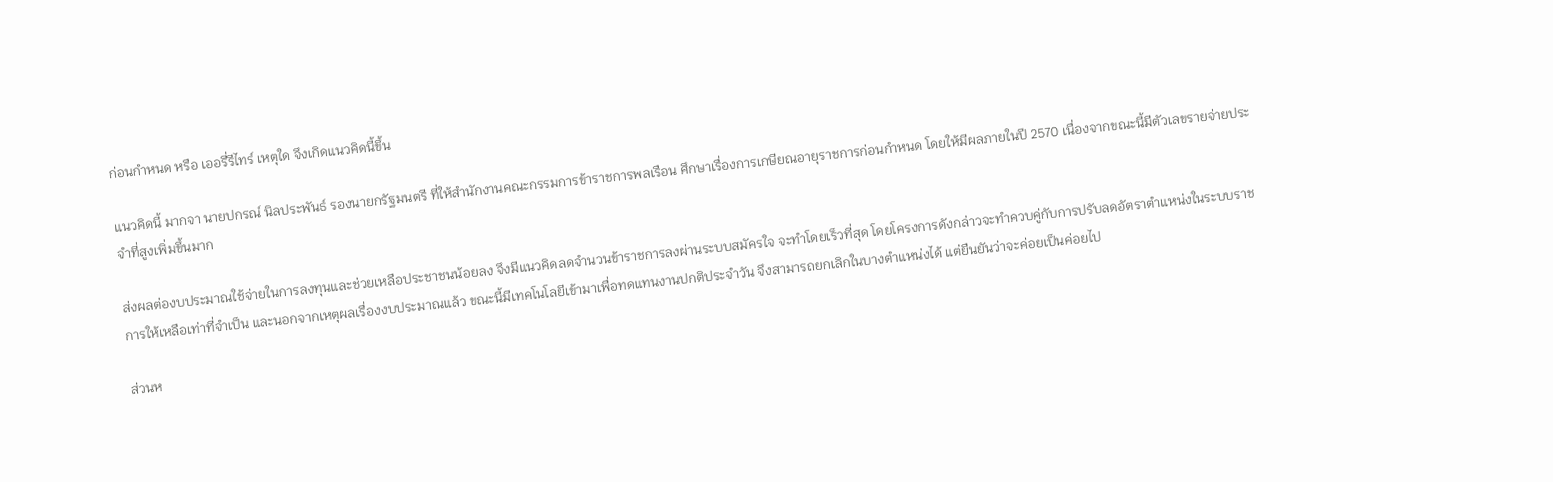ก่อนกำหนด หรือ เออรี่รีไทร์ เหตุใด จึงเกิดแนวคิดนี้ขึ้น

แนวคิดนี้ มากจา นายปกรณ์ นิลประพันธ์ รองนายกรัฐมนตรี ที่ให้สำนักงานคณะกรรมการข้าราชการพลเรือน ศึกษาเรื่องการเกษียณอายุราชการก่อนกำหนด โดยให้มีผลภายในปี 2570 เนื่องจากขณะนี้มีตัวเลขรายจ่ายประจำที่สูงเพิ่มขึ้นมาก

ส่งผลต่องบประมาณใช้จ่ายในการลงทุนและช่วยเหลือประชาชนน้อยลง จึงมีแนวคิดลดจำนวนข้าราชการลงผ่านระบบสมัครใจ จะทำโดยเร็วที่สุด โดยโครงการดังกล่าวจะทำควบคู่กับการปรับลดอัตราตำแหน่งในระบบราชการให้เหลือเท่าที่จำเป็น และนอกจากเหตุผลเรื่องงบประมาณแล้ว ขณะนี้มีเทคโนโลยีเข้ามาเพื่อทดแทนงานปกติประจำวัน จึงสามารถยกเลิกในบางตำแหน่งได้ แต่ยืนยันว่าจะค่อยเป็นค่อยไป

ส่วนห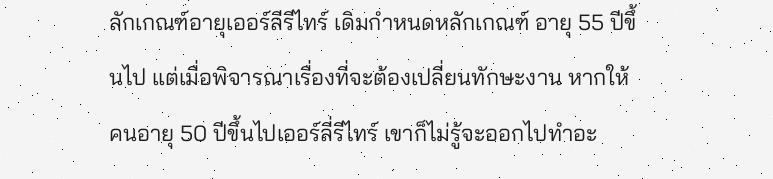ลักเกณฑ์อายุเออร์ลีรีไทร์ เดิมกำหนดหลักเกณฑ์ อายุ 55 ปีขึ้นไป แต่เมื่อพิจารณาเรื่องที่จะต้องเปลี่ยนทักษะงาน หากให้คนอายุ 50 ปีขึ้นไปเออร์ลี่รีไทร์ เขาก็ไม่รู้จะออกไปทำอะ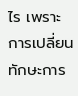ไร เพราะการเปลี่ยนทักษะการ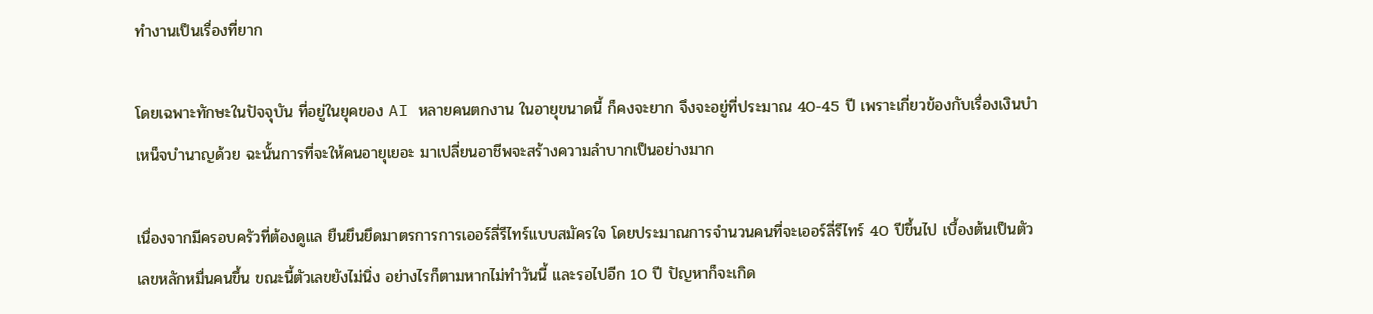ทำงานเป็นเรื่องที่ยาก

โดยเฉพาะทักษะในปัจจุบัน ที่อยู่ในยุคของ AI หลายคนตกงาน ในอายุขนาดนี้ ก็คงจะยาก จึงจะอยู่ที่ประมาณ 40-45 ปี เพราะเกี่ยวข้องกับเรื่องเงินบำเหน็จบำนาญด้วย ฉะนั้นการที่จะให้คนอายุเยอะ มาเปลี่ยนอาชีพจะสร้างความลำบากเป็นอย่างมาก

เนื่องจากมีครอบครัวที่ต้องดูแล ยืนยึนยึดมาตรการการเออร์ลี่รีไทร์แบบสมัครใจ โดยประมาณการจำนวนคนที่จะเออร์ลี่รีไทร์ 40 ปีขึ้นไป เบื้องต้นเป็นตัวเลขหลักหมื่นคนขึ้น ขณะนี้ตัวเลขยังไม่นิ่ง อย่างไรก็ตามหากไม่ทำวันนี้ และรอไปอีก 10 ปี ปัญหาก็จะเกิด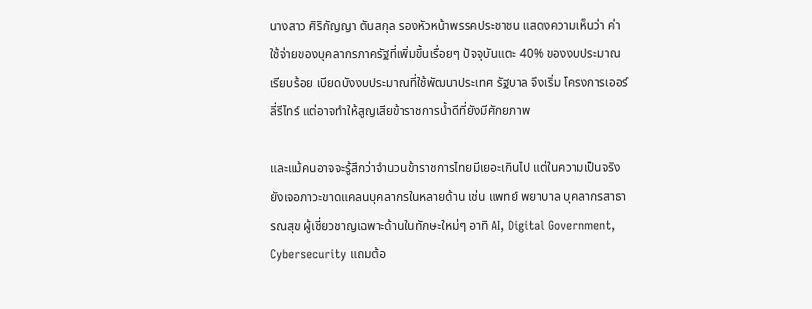นางสาว ศิริกัญญา ตันสกุล รองหัวหน้าพรรคประชาชน แสดงความเห็นว่า ค่าใช้จ่ายของบุคลากรภาครัฐที่เพิ่มขึ้นเรื่อยๆ ปัจจุบันแตะ 40% ของงบประมาณเรียบร้อย เบียดบังงบประมาณที่ใช้พัฒนาประเทศ รัฐบาล จึงเริ่ม โครงการเออร์ลี่รีไทร์ แต่อาจทำให้สูญเสียข้าราชการน้ำดีที่ยังมีศักยภาพ

และแม้คนอาจจะรู้สึกว่าจำนวนข้าราชการไทยมีเยอะเกินไป แต่ในความเป็นจริง ยังเจอภาวะขาดแคลนบุคลากรในหลายด้าน เช่น แพทย์ พยาบาล บุคลากรสาธารณสุข ผู้เชี่ยวชาญเฉพาะด้านในทักษะใหม่ๆ อาทิ AI, Digital Government, Cybersecurity แถมต้อ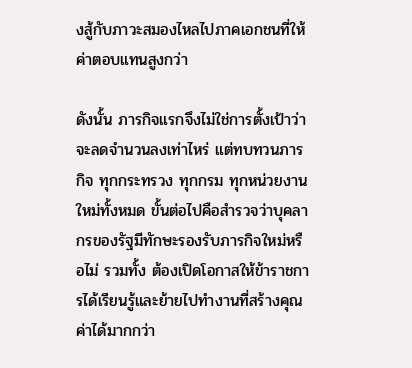งสู้กับภาวะสมองไหลไปภาคเอกชนที่ให้ค่าตอบแทนสูงกว่า

ดังนั้น ภารกิจแรกจึงไม่ใช่การตั้งเป้าว่าจะลดจำนวนลงเท่าไหร่ แต่ทบทวนภารกิจ ทุกกระทรวง ทุกกรม ทุกหน่วยงานใหม่ทั้งหมด ขั้นต่อไปคือสำรวจว่าบุคลากรของรัฐมีทักษะรองรับภารกิจใหม่หรือไม่ รวมทั้ง ต้องเปิดโอกาสให้ข้าราชการได้เรียนรู้และย้ายไปทำงานที่สร้างคุณค่าได้มากกว่า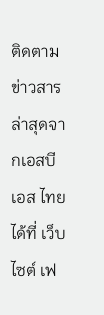ติดตามข่าวสารล่าสุดจากเอสบีเอส ไทยได้ที่ เว็บไซต์ เฟ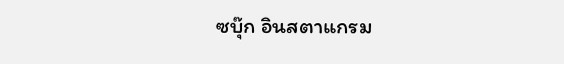ซบุ๊ก อินสตาแกรม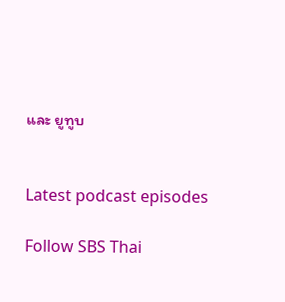และ ยูทูบ


Latest podcast episodes

Follow SBS Thai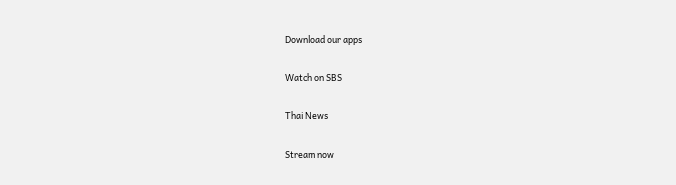Download our apps

Watch on SBS

Thai News

Stream now